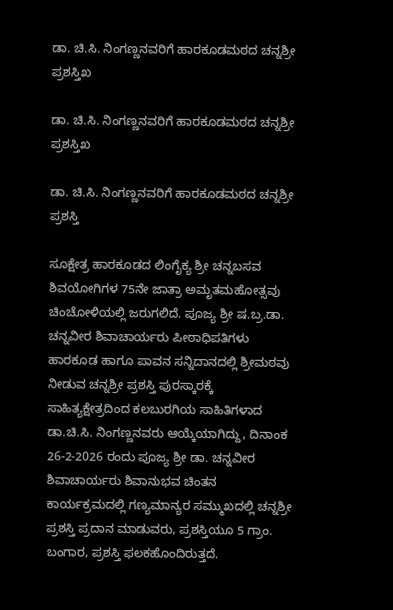ಡಾ. ಚಿ.ಸಿ. ನಿಂಗಣ್ಣನವರಿಗೆ ಹಾರಕೂಡಮಠದ ಚನ್ನಶ್ರೀ ಪ್ರಶಸ್ತಿಖ

ಡಾ. ಚಿ.ಸಿ. ನಿಂಗಣ್ಣನವರಿಗೆ ಹಾರಕೂಡಮಠದ ಚನ್ನಶ್ರೀ ಪ್ರಶಸ್ತಿಖ

ಡಾ. ಚಿ.ಸಿ. ನಿಂಗಣ್ಣನವರಿಗೆ ಹಾರಕೂಡಮಠದ ಚನ್ನಶ್ರೀ ಪ್ರಶಸ್ತಿ

ಸೂಕ್ಷೇತ್ರ ಹಾರಕೂಡದ ಲಿಂಗೈಕ್ಯ ಶ್ರೀ ಚನ್ನಬಸವ ಶಿವಯೋಗಿಗಳ 75ನೇ ಜಾತ್ರಾ ಅಮೃತಮಹೋತ್ಸವು ಚಿಂಚೋಳಿಯಲ್ಲಿ ಜರುಗಲಿದೆ. ಪೂಜ್ಯ ಶ್ರೀ ಷ.ಬ್ರ.ಡಾ. ಚನ್ನವೀರ ಶಿವಾಚಾರ್ಯರು ಪೀಠಾಧಿಪತಿಗಳು ಹಾರಕೂಡ ಹಾಗೂ ಪಾವನ ಸನ್ನಿದಾನದಲ್ಲಿ ಶ್ರೀಮಠವು ನೀಡುವ ಚನ್ನಶ್ರೀ ಪ್ರಶಸ್ತಿ ಪುರಸ್ಕಾರಕ್ಕೆ ಸಾಹಿತ್ಯಕ್ಷೇತ್ರದಿಂದ ಕಲಬುರಗಿಯ ಸಾಹಿತಿಗಳಾದ ಡಾ.ಚಿ.ಸಿ. ನಿಂಗಣ್ಣನವರು ಆಯ್ಕೆಯಾಗಿದ್ದು, ದಿನಾಂಕ 26-2-2026 ರಂದು ಪೂಜ್ಯ ಶ್ರೀ ಡಾ. ಚನ್ನವೀರ ಶಿವಾಚಾರ್ಯರು ಶಿವಾನುಭವ ಚಿಂತನ ಕಾರ್ಯಕ್ರಮದಲ್ಲಿ ಗಣ್ಯಮಾನ್ಯರ ಸಮ್ಮುಖದಲ್ಲಿ ಚನ್ನಶ್ರೀ ಪ್ರಶಸ್ತಿ ಪ್ರದಾನ ಮಾಡುವರು, ಪ್ರಶಸ್ತಿಯೂ 5 ಗ್ರಾಂ. ಬಂಗಾರ, ಪ್ರಶಸ್ತಿ ಫಲಕಹೊಂದಿರುತ್ತದೆ.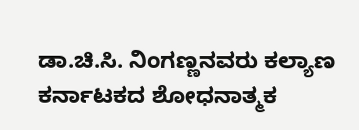ಡಾ.ಚಿ.ಸಿ. ನಿಂಗಣ್ಣನವರು ಕಲ್ಯಾಣ ಕರ್ನಾಟಕದ ಶೋಧನಾತ್ಮಕ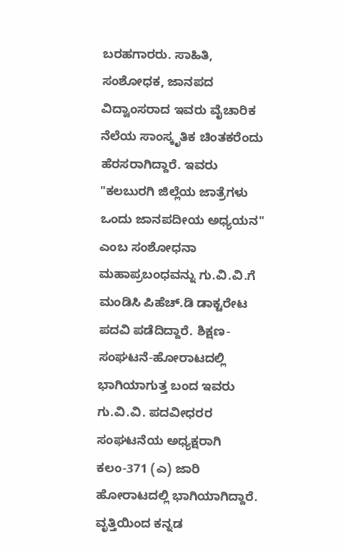ಬರಹಗಾರರು. ಸಾಹಿತಿ, ಸಂಶೋಧಕ, ಜಾನಪದ ವಿದ್ವಾಂಸರಾದ ಇವರು ವೈಚಾರಿಕ ನೆಲೆಯ ಸಾಂಸ್ಕೃತಿಕ ಚಿಂತಕರೆಂದು ಹೆರಸರಾಗಿದ್ದಾರೆ. ಇವರು "ಕಲಬುರಗಿ ಜಿಲ್ಲೆಯ ಜಾತ್ರೆಗಳು ಒಂದು ಜಾನಪದೀಯ ಅಧ್ಯಯನ" ಎಂಬ ಸಂಶೋಧನಾ ಮಹಾಪ್ರಬಂಧವನ್ನು ಗು.ವಿ.ವಿ.ಗೆ ಮಂಡಿಸಿ ಪಿಹೆಚ್.ಡಿ ಡಾಕ್ಟರೇಟ ಪದವಿ ಪಡೆದಿದ್ದಾರೆ. ಶಿಕ್ಷಣ-ಸಂಘಟನೆ-ಹೋರಾಟದಲ್ಲಿ ಭಾಗಿಯಾಗುತ್ತ ಬಂದ ಇವರು ಗು.ವಿ.ವಿ. ಪದವೀಧರರ ಸಂಘಟನೆಯ ಅಧ್ಯಕ್ಷರಾಗಿ ಕಲಂ-371 (ಎ) ಜಾರಿ ಹೋರಾಟದಲ್ಲಿ ಭಾಗಿಯಾಗಿದ್ದಾರೆ. ವೃತ್ತಿಯಿಂದ ಕನ್ನಡ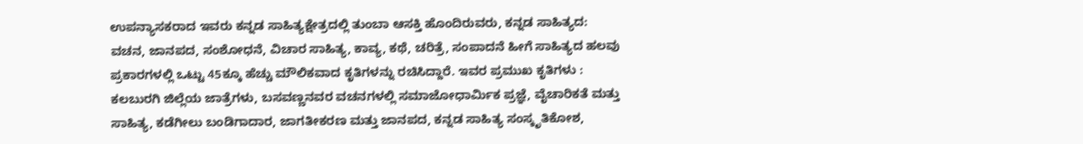ಉಪನ್ಯಾಸಕರಾದ ಇವರು ಕನ್ನಡ ಸಾಹಿತ್ಯಕ್ಷೇತ್ರದಲ್ಲಿ ತುಂಬಾ ಆಸಕ್ತಿ ಹೊಂದಿರುವರು, ಕನ್ನಡ ಸಾಹಿತ್ಯದ: ವಚನ, ಜಾನಪದ, ಸಂಶೋಧನೆ, ವಿಚಾರ ಸಾಹಿತ್ಯ, ಕಾವ್ಯ, ಕಥೆ, ಚರಿತ್ರೆ, ಸಂಪಾದನೆ ಹೀಗೆ ಸಾಹಿತ್ಯದ ಹಲವು ಪ್ರಕಾರಗಳಲ್ಲಿ ಒಟ್ಟು 45ಕ್ಕೂ ಹೆಚ್ಚು ಮೌಲಿಕವಾದ ಕೃತಿಗಳನ್ನು ರಚಿಸಿದ್ದಾರೆ. ಇವರ ಪ್ರಮುಖ ಕೃತಿಗಳು : ಕಲಬುರಗಿ ಜಿಲ್ಲೆಯ ಜಾತ್ರೆಗಳು, ಬಸವಣ್ಣನವರ ವಚನಗಳಲ್ಲಿ ಸಮಾಜೋಧಾರ್ಮಿಕ ಪ್ರಜ್ಞೆ, ವೈಚಾರಿಕತೆ ಮತ್ತು ಸಾಹಿತ್ಯ, ಕಡೆಗೀಲು ಬಂಡಿಗಾದಾರ, ಜಾಗತೀಕರಣ ಮತ್ತು ಜಾನಪದ, ಕನ್ನಡ ಸಾಹಿತ್ಯ ಸಂಸ್ಕೃತಿಕೋಶ,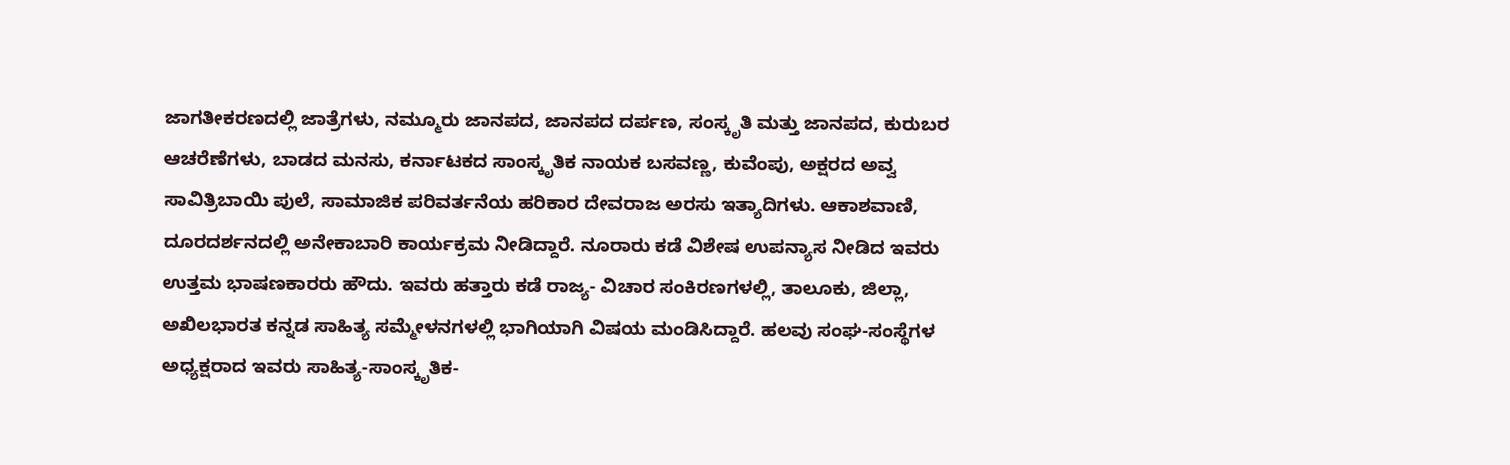ಜಾಗತೀಕರಣದಲ್ಲಿ ಜಾತ್ರೆಗಳು, ನಮ್ಮೂರು ಜಾನಪದ, ಜಾನಪದ ದರ್ಪಣ, ಸಂಸ್ಕೃತಿ ಮತ್ತು ಜಾನಪದ, ಕುರುಬರ ಆಚರೆಣೆಗಳು, ಬಾಡದ ಮನಸು, ಕರ್ನಾಟಕದ ಸಾಂಸ್ಕೃತಿಕ ನಾಯಕ ಬಸವಣ್ಣ, ಕುವೆಂಪು, ಅಕ್ಷರದ ಅವ್ವ ಸಾವಿತ್ರಿಬಾಯಿ ಪುಲೆ, ಸಾಮಾಜಿಕ ಪರಿವರ್ತನೆಯ ಹರಿಕಾರ ದೇವರಾಜ ಅರಸು ಇತ್ಯಾದಿಗಳು. ಆಕಾಶವಾಣಿ, ದೂರದರ್ಶನದಲ್ಲಿ ಅನೇಕಾಬಾರಿ ಕಾರ್ಯಕ್ರಮ ನೀಡಿದ್ದಾರೆ. ನೂರಾರು ಕಡೆ ವಿಶೇಷ ಉಪನ್ಯಾಸ ನೀಡಿದ ಇವರು ಉತ್ತಮ ಭಾಷಣಕಾರರು ಹೌದು. ಇವರು ಹತ್ತಾರು ಕಡೆ ರಾಜ್ಯ- ವಿಚಾರ ಸಂಕಿರಣಗಳಲ್ಲಿ, ತಾಲೂಕು, ಜಿಲ್ಲಾ, ಅಖಿಲಭಾರತ ಕನ್ನಡ ಸಾಹಿತ್ಯ ಸಮ್ಮೇಳನಗಳಲ್ಲಿ ಭಾಗಿಯಾಗಿ ವಿಷಯ ಮಂಡಿಸಿದ್ದಾರೆ. ಹಲವು ಸಂಘ-ಸಂಸ್ಥೆಗಳ ಅಧ್ಯಕ್ಷರಾದ ಇವರು ಸಾಹಿತ್ಯ-ಸಾಂಸ್ಕೃತಿಕ-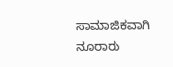ಸಾಮಾಜಿಕವಾಗಿ ನೂರಾರು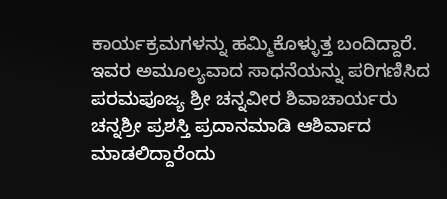ಕಾರ್ಯಕ್ರಮಗಳನ್ನು ಹಮ್ಮಿಕೊಳ್ಳುತ್ತ ಬಂದಿದ್ದಾರೆ. ಇವರ ಅಮೂಲ್ಯವಾದ ಸಾಧನೆಯನ್ನು ಪರಿಗಣಿಸಿದ ಪರಮಪೂಜ್ಯ ಶ್ರೀ ಚನ್ನವೀರ ಶಿವಾಚಾರ್ಯರು ಚನ್ನಶ್ರೀ ಪ್ರಶಸ್ತಿ ಪ್ರದಾನಮಾಡಿ ಆಶಿರ್ವಾದ ಮಾಡಲಿದ್ದಾರೆಂದು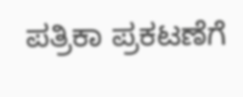ಪತ್ರಿಕಾ ಪ್ರಕಟಣೆಗೆ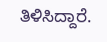ತಿಳಿಸಿದ್ದಾರೆ.